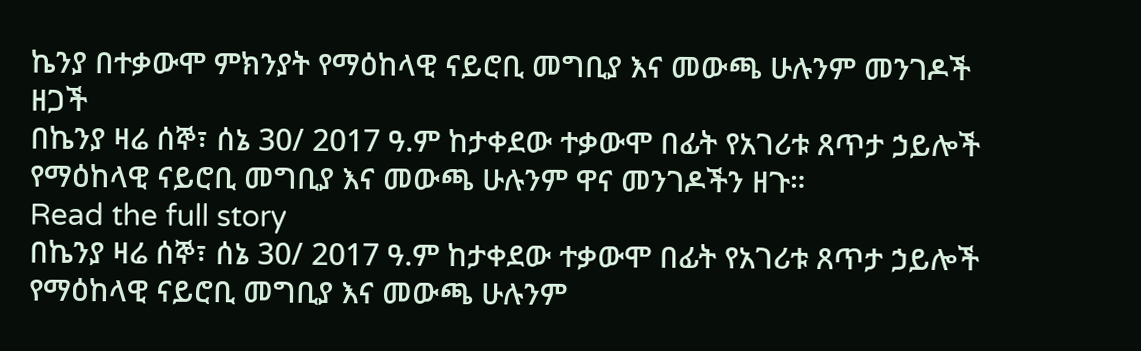ኬንያ በተቃውሞ ምክንያት የማዕከላዊ ናይሮቢ መግቢያ እና መውጫ ሁሉንም መንገዶች ዘጋች
በኬንያ ዛሬ ሰኞ፣ ሰኔ 30/ 2017 ዓ.ም ከታቀደው ተቃውሞ በፊት የአገሪቱ ጸጥታ ኃይሎች የማዕከላዊ ናይሮቢ መግቢያ እና መውጫ ሁሉንም ዋና መንገዶችን ዘጉ።
Read the full story
በኬንያ ዛሬ ሰኞ፣ ሰኔ 30/ 2017 ዓ.ም ከታቀደው ተቃውሞ በፊት የአገሪቱ ጸጥታ ኃይሎች የማዕከላዊ ናይሮቢ መግቢያ እና መውጫ ሁሉንም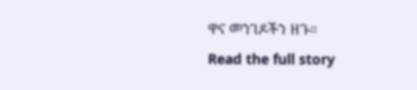ዋና መንገዶችን ዘጉ።
Read the full story